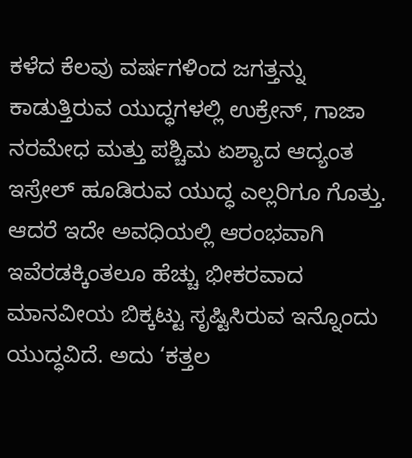ಕಳೆದ ಕೆಲವು ವರ್ಷಗಳಿಂದ ಜಗತ್ತನ್ನು ಕಾಡುತ್ತಿರುವ ಯುದ್ಧಗಳಲ್ಲಿ ಉಕ್ರೇನ್, ಗಾಜಾ ನರಮೇಧ ಮತ್ತು ಪಶ್ಚಿಮ ಏಶ್ಯಾದ ಆದ್ಯಂತ ಇಸ್ರೇಲ್ ಹೂಡಿರುವ ಯುದ್ಧ ಎಲ್ಲರಿಗೂ ಗೊತ್ತು. ಆದರೆ ಇದೇ ಅವಧಿಯಲ್ಲಿ ಆರಂಭವಾಗಿ ಇವೆರಡಕ್ಕಿಂತಲೂ ಹೆಚ್ಚು ಭೀಕರವಾದ ಮಾನವೀಯ ಬಿಕ್ಕಟ್ಟು ಸೃಷ್ಟಿಸಿರುವ ಇನ್ನೊಂದು ಯುದ್ಧವಿದೆ. ಅದು ‘ಕತ್ತಲ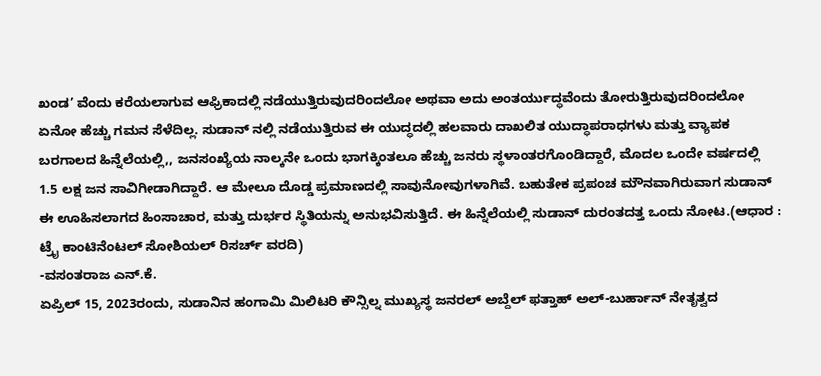ಖಂಡ’ ವೆಂದು ಕರೆಯಲಾಗುವ ಆಫ್ರಿಕಾದಲ್ಲಿ ನಡೆಯುತ್ತಿರುವುದರಿಂದಲೋ ಅಥವಾ ಅದು ಅಂತರ್ಯುದ್ಧವೆಂದು ತೋರುತ್ತಿರುವುದರಿಂದಲೋ ಏನೋ ಹೆಚ್ಚು ಗಮನ ಸೆಳೆದಿಲ್ಲ. ಸುಡಾನ್ ನಲ್ಲಿ ನಡೆಯುತ್ತಿರುವ ಈ ಯುದ್ಧದಲ್ಲಿ ಹಲವಾರು ದಾಖಲಿತ ಯುದ್ಧಾಪರಾಧಗಳು ಮತ್ತು ವ್ಯಾಪಕ ಬರಗಾಲದ ಹಿನ್ನೆಲೆಯಲ್ಲಿ,, ಜನಸಂಖ್ಯೆಯ ನಾಲ್ಕನೇ ಒಂದು ಭಾಗಕ್ಕಿಂತಲೂ ಹೆಚ್ಚು ಜನರು ಸ್ಥಳಾಂತರಗೊಂಡಿದ್ದಾರೆ, ಮೊದಲ ಒಂದೇ ವರ್ಷದಲ್ಲಿ 1.5 ಲಕ್ಷ ಜನ ಸಾವಿಗೀಡಾಗಿದ್ದಾರೆ. ಆ ಮೇಲೂ ದೊಡ್ಡ ಪ್ರಮಾಣದಲ್ಲಿ ಸಾವುನೋವುಗಳಾಗಿವೆ. ಬಹುತೇಕ ಪ್ರಪಂಚ ಮೌನವಾಗಿರುವಾಗ ಸುಡಾನ್ ಈ ಊಹಿಸಲಾಗದ ಹಿಂಸಾಚಾರ, ಮತ್ತು ದುರ್ಭರ ಸ್ಥಿತಿಯನ್ನು ಅನುಭವಿಸುತ್ತಿದೆ. ಈ ಹಿನ್ನೆಲೆಯಲ್ಲಿ ಸುಡಾನ್ ದುರಂತದತ್ತ ಒಂದು ನೋಟ.(ಆಧಾರ : ಟ್ರೈ ಕಾಂಟಿನೆಂಟಲ್ ಸೋಶಿಯಲ್ ರಿಸರ್ಚ್ ವರದಿ)
-ವಸಂತರಾಜ ಎನ್.ಕೆ.
ಏಪ್ರಿಲ್ 15, 2023ರಂದು, ಸುಡಾನಿನ ಹಂಗಾಮಿ ಮಿಲಿಟರಿ ಕೌನ್ಸಿಲ್ನ ಮುಖ್ಯಸ್ಥ ಜನರಲ್ ಅಬ್ದೆಲ್ ಫತ್ತಾಹ್ ಅಲ್-ಬುರ್ಹಾನ್ ನೇತೃತ್ವದ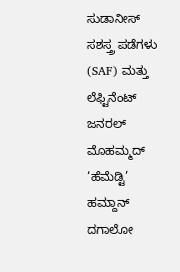ಸುಡಾನೀಸ್ ಸಶಸ್ತ್ರ ಪಡೆಗಳು (SAF) ಮತ್ತು ಲೆಫ್ಟಿನೆಂಟ್ ಜನರಲ್ ಮೊಹಮ್ಮದ್ ‘ಹೆಮೆಡ್ಟಿ’ ಹಮ್ದಾನ್ ದಗಾಲೋ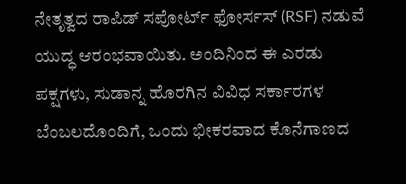ನೇತೃತ್ವದ ರಾಪಿಡ್ ಸಪೋರ್ಟ್ ಫೋರ್ಸಸ್ (RSF) ನಡುವೆ ಯುದ್ಧ ಆರಂಭವಾಯಿತು. ಅಂದಿನಿಂದ ಈ ಎರಡು ಪಕ್ಷಗಳು, ಸುಡಾನ್ನ ಹೊರಗಿನ ವಿವಿಧ ಸರ್ಕಾರಗಳ ಬೆಂಬಲದೊಂದಿಗೆ, ಒಂದು ಭೀಕರವಾದ ಕೊನೆಗಾಣದ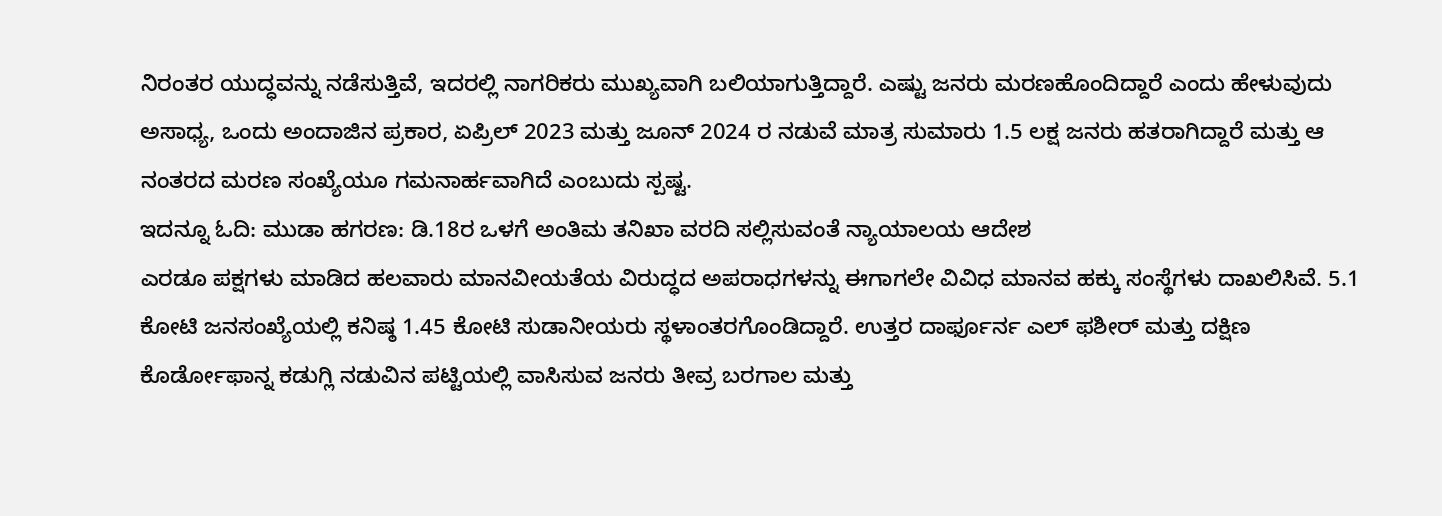ನಿರಂತರ ಯುದ್ಧವನ್ನು ನಡೆಸುತ್ತಿವೆ, ಇದರಲ್ಲಿ ನಾಗರಿಕರು ಮುಖ್ಯವಾಗಿ ಬಲಿಯಾಗುತ್ತಿದ್ದಾರೆ. ಎಷ್ಟು ಜನರು ಮರಣಹೊಂದಿದ್ದಾರೆ ಎಂದು ಹೇಳುವುದು ಅಸಾಧ್ಯ, ಒಂದು ಅಂದಾಜಿನ ಪ್ರಕಾರ, ಏಪ್ರಿಲ್ 2023 ಮತ್ತು ಜೂನ್ 2024 ರ ನಡುವೆ ಮಾತ್ರ ಸುಮಾರು 1.5 ಲಕ್ಷ ಜನರು ಹತರಾಗಿದ್ದಾರೆ ಮತ್ತು ಆ ನಂತರದ ಮರಣ ಸಂಖ್ಯೆಯೂ ಗಮನಾರ್ಹವಾಗಿದೆ ಎಂಬುದು ಸ್ಪಷ್ಟ.
ಇದನ್ನೂ ಓದಿ: ಮುಡಾ ಹಗರಣ: ಡಿ.18ರ ಒಳಗೆ ಅಂತಿಮ ತನಿಖಾ ವರದಿ ಸಲ್ಲಿಸುವಂತೆ ನ್ಯಾಯಾಲಯ ಆದೇಶ
ಎರಡೂ ಪಕ್ಷಗಳು ಮಾಡಿದ ಹಲವಾರು ಮಾನವೀಯತೆಯ ವಿರುದ್ಧದ ಅಪರಾಧಗಳನ್ನು ಈಗಾಗಲೇ ವಿವಿಧ ಮಾನವ ಹಕ್ಕು ಸಂಸ್ಥೆಗಳು ದಾಖಲಿಸಿವೆ. 5.1 ಕೋಟಿ ಜನಸಂಖ್ಯೆಯಲ್ಲಿ ಕನಿಷ್ಠ 1.45 ಕೋಟಿ ಸುಡಾನೀಯರು ಸ್ಥಳಾಂತರಗೊಂಡಿದ್ದಾರೆ. ಉತ್ತರ ದಾರ್ಫೂರ್ನ ಎಲ್ ಫಶೀರ್ ಮತ್ತು ದಕ್ಷಿಣ ಕೊರ್ಡೋಫಾನ್ನ ಕಡುಗ್ಲಿ ನಡುವಿನ ಪಟ್ಟಿಯಲ್ಲಿ ವಾಸಿಸುವ ಜನರು ತೀವ್ರ ಬರಗಾಲ ಮತ್ತು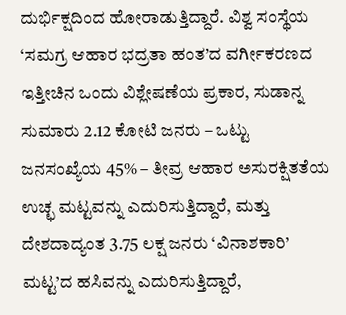ದುರ್ಭಿಕ್ಷದಿಂದ ಹೋರಾಡುತ್ತಿದ್ದಾರೆ. ವಿಶ್ವ ಸಂಸ್ಥೆಯ ‘ಸಮಗ್ರ ಆಹಾರ ಭದ್ರತಾ ಹಂತ’ದ ವರ್ಗೀಕರಣದ ಇತ್ತೀಚಿನ ಒಂದು ವಿಶ್ಲೇಷಣೆಯ ಪ್ರಕಾರ, ಸುಡಾನ್ನ ಸುಮಾರು 2.12 ಕೋಟಿ ಜನರು – ಒಟ್ಟು ಜನಸಂಖ್ಯೆಯ 45% – ತೀವ್ರ ಆಹಾರ ಅಸುರಕ್ಷಿತತೆಯ ಉಚ್ಛ ಮಟ್ಟವನ್ನು ಎದುರಿಸುತ್ತಿದ್ದಾರೆ, ಮತ್ತು ದೇಶದಾದ್ಯಂತ 3.75 ಲಕ್ಷ ಜನರು ‘ವಿನಾಶಕಾರಿ’ ಮಟ್ಟ’ದ ಹಸಿವನ್ನು ಎದುರಿಸುತ್ತಿದ್ದಾರೆ,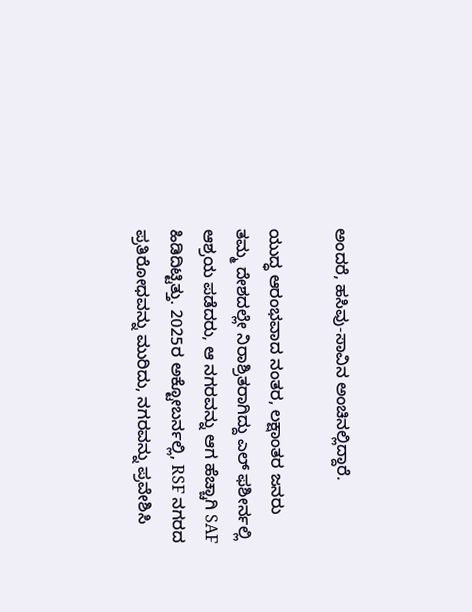ಅಂದರೆ, ಹಸಿವು-ಸಾವಿನ ಅಂಚಿನಲ್ಲಿದ್ದಾರೆ.

ಯುದ್ಧ ಆರಂಭವಾದ ನಂತರ, ಲಕ್ಷಾಂತರ ಜನರು ತಮ್ಮ ದೇಶದಲ್ಲೇ ನಿರಾಶ್ರಿತರಾಗಿದ್ದು ಎಲ್ ಫಶೀರ್ನಲ್ಲಿ ಆಶ್ರಯ ಪಡೆದರು, ಆ ನಗರವನ್ನು ಆಗ ಹೆಚ್ಚಾಗಿ SAF ಹಿಡಿದಿಟ್ಟಿತ್ತು. 2025ರ ಅಕ್ಟೋಬರ್ನಲ್ಲಿ, RSF ನಗರದ ಪ್ರತಿರೋಧವನ್ನು ಮುರಿದು, ನಗರವನ್ನು ಪ್ರವೇಶಿಸಿ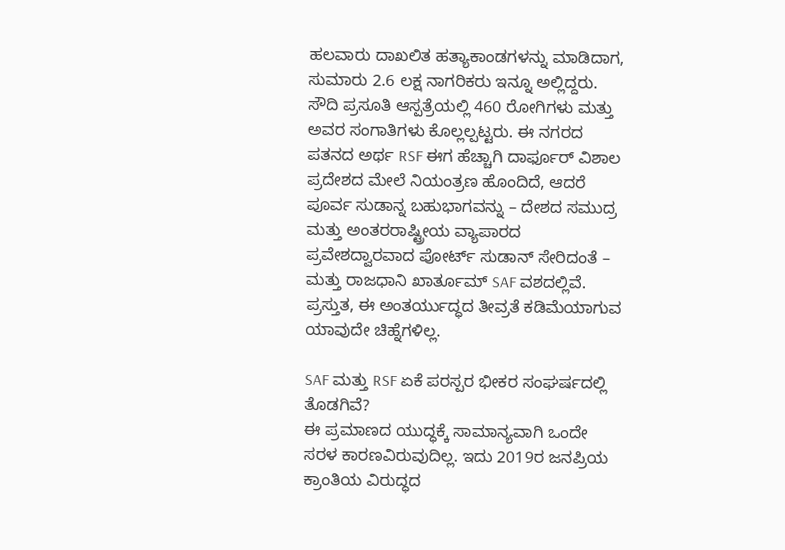ಹಲವಾರು ದಾಖಲಿತ ಹತ್ಯಾಕಾಂಡಗಳನ್ನು ಮಾಡಿದಾಗ, ಸುಮಾರು 2.6 ಲಕ್ಷ ನಾಗರಿಕರು ಇನ್ನೂ ಅಲ್ಲಿದ್ದರು. ಸೌದಿ ಪ್ರಸೂತಿ ಆಸ್ಪತ್ರೆಯಲ್ಲಿ 460 ರೋಗಿಗಳು ಮತ್ತು ಅವರ ಸಂಗಾತಿಗಳು ಕೊಲ್ಲಲ್ಪಟ್ಟರು. ಈ ನಗರದ ಪತನದ ಅರ್ಥ RSF ಈಗ ಹೆಚ್ಚಾಗಿ ದಾರ್ಫೂರ್ ವಿಶಾಲ ಪ್ರದೇಶದ ಮೇಲೆ ನಿಯಂತ್ರಣ ಹೊಂದಿದೆ, ಆದರೆ ಪೂರ್ವ ಸುಡಾನ್ನ ಬಹುಭಾಗವನ್ನು – ದೇಶದ ಸಮುದ್ರ ಮತ್ತು ಅಂತರರಾಷ್ಟ್ರೀಯ ವ್ಯಾಪಾರದ ಪ್ರವೇಶದ್ವಾರವಾದ ಪೋರ್ಟ್ ಸುಡಾನ್ ಸೇರಿದಂತೆ – ಮತ್ತು ರಾಜಧಾನಿ ಖಾರ್ತೂಮ್ SAF ವಶದಲ್ಲಿವೆ.
ಪ್ರಸ್ತುತ, ಈ ಅಂತರ್ಯುದ್ಧದ ತೀವ್ರತೆ ಕಡಿಮೆಯಾಗುವ ಯಾವುದೇ ಚಿಹ್ನೆಗಳಿಲ್ಲ.

SAF ಮತ್ತು RSF ಏಕೆ ಪರಸ್ಪರ ಭೀಕರ ಸಂಘರ್ಷದಲ್ಲಿ ತೊಡಗಿವೆ?
ಈ ಪ್ರಮಾಣದ ಯುದ್ಧಕ್ಕೆ ಸಾಮಾನ್ಯವಾಗಿ ಒಂದೇ ಸರಳ ಕಾರಣವಿರುವುದಿಲ್ಲ. ಇದು 2019ರ ಜನಪ್ರಿಯ ಕ್ರಾಂತಿಯ ವಿರುದ್ಧದ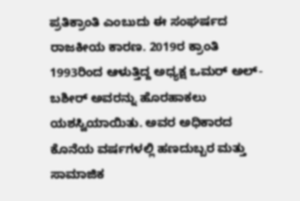ಪ್ರತಿಕ್ರಾಂತಿ ಎಂಬುದು ಈ ಸಂಘರ್ಷದ ರಾಜಕೀಯ ಕಾರಣ. 2019ರ ಕ್ರಾಂತಿ 1993ರಿಂದ ಆಳುತ್ತಿದ್ದ ಅಧ್ಯಕ್ಷ ಒಮರ್ ಅಲ್-ಬಶೀರ್ ಅವರನ್ನು ಹೊರಹಾಕಲು ಯಶಸ್ವಿಯಾಯಿತು. ಅವರ ಅಧಿಕಾರದ ಕೊನೆಯ ವರ್ಷಗಳಲ್ಲಿ ಹಣದುಬ್ಬರ ಮತ್ತು ಸಾಮಾಜಿಕ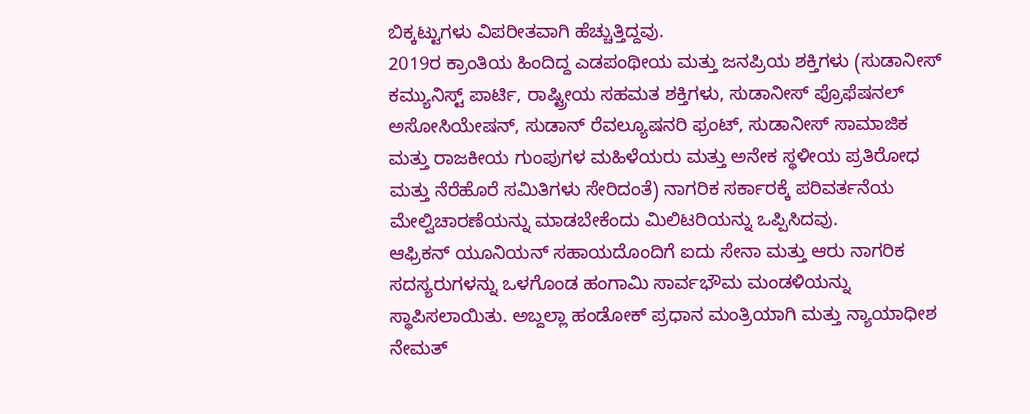ಬಿಕ್ಕಟ್ಟುಗಳು ವಿಪರೀತವಾಗಿ ಹೆಚ್ಚುತ್ತಿದ್ದವು.
2019ರ ಕ್ರಾಂತಿಯ ಹಿಂದಿದ್ದ ಎಡಪಂಥೀಯ ಮತ್ತು ಜನಪ್ರಿಯ ಶಕ್ತಿಗಳು (ಸುಡಾನೀಸ್ ಕಮ್ಯುನಿಸ್ಟ್ ಪಾರ್ಟಿ, ರಾಷ್ಟ್ರೀಯ ಸಹಮತ ಶಕ್ತಿಗಳು, ಸುಡಾನೀಸ್ ಪ್ರೊಫೆಷನಲ್ ಅಸೋಸಿಯೇಷನ್, ಸುಡಾನ್ ರೆವಲ್ಯೂಷನರಿ ಫ್ರಂಟ್, ಸುಡಾನೀಸ್ ಸಾಮಾಜಿಕ ಮತ್ತು ರಾಜಕೀಯ ಗುಂಪುಗಳ ಮಹಿಳೆಯರು ಮತ್ತು ಅನೇಕ ಸ್ಥಳೀಯ ಪ್ರತಿರೋಧ ಮತ್ತು ನೆರೆಹೊರೆ ಸಮಿತಿಗಳು ಸೇರಿದಂತೆ) ನಾಗರಿಕ ಸರ್ಕಾರಕ್ಕೆ ಪರಿವರ್ತನೆಯ ಮೇಲ್ವಿಚಾರಣೆಯನ್ನು ಮಾಡಬೇಕೆಂದು ಮಿಲಿಟರಿಯನ್ನು ಒಪ್ಪಿಸಿದವು.
ಆಫ್ರಿಕನ್ ಯೂನಿಯನ್ ಸಹಾಯದೊಂದಿಗೆ ಐದು ಸೇನಾ ಮತ್ತು ಆರು ನಾಗರಿಕ ಸದಸ್ಯರುಗಳನ್ನು ಒಳಗೊಂಡ ಹಂಗಾಮಿ ಸಾರ್ವಭೌಮ ಮಂಡಳಿಯನ್ನು ಸ್ಥಾಪಿಸಲಾಯಿತು. ಅಬ್ದಲ್ಲಾ ಹಂಡೋಕ್ ಪ್ರಧಾನ ಮಂತ್ರಿಯಾಗಿ ಮತ್ತು ನ್ಯಾಯಾಧೀಶ ನೇಮತ್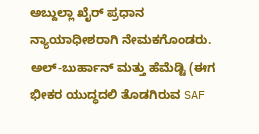ಅಬ್ದುಲ್ಲಾ ಖೈರ್ ಪ್ರಧಾನ ನ್ಯಾಯಾಧೀಶರಾಗಿ ನೇಮಕಗೊಂಡರು. ಅಲ್-ಬುರ್ಹಾನ್ ಮತ್ತು ಹೆಮೆಡ್ಟಿ (ಈಗ ಭೀಕರ ಯುದ್ಧದಲಿ ತೊಡಗಿರುವ SAF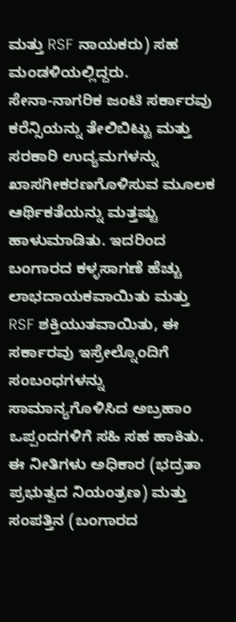ಮತ್ತು RSF ನಾಯಕರು) ಸಹ ಮಂಡಳಿಯಲ್ಲಿದ್ದರು.
ಸೇನಾ-ನಾಗರಿಕ ಜಂಟಿ ಸರ್ಕಾರವು ಕರೆನ್ಸಿಯನ್ನು ತೇಲಿಬಿಟ್ಟು ಮತ್ತು ಸರಕಾರಿ ಉದ್ಯಮಗಳನ್ನು ಖಾಸಗೀಕರಣಗೊಳಿಸುವ ಮೂಲಕ ಆರ್ಥಿಕತೆಯನ್ನು ಮತ್ತಷ್ಟು ಹಾಳುಮಾಡಿತು. ಇದರಿಂದ ಬಂಗಾರದ ಕಳ್ಳಸಾಗಣೆ ಹೆಚ್ಚು ಲಾಭದಾಯಕವಾಯಿತು ಮತ್ತು RSF ಶಕ್ತಿಯುತವಾಯಿತು, ಈ ಸರ್ಕಾರವು ಇಸ್ರೇಲ್ನೊಂದಿಗೆ ಸಂಬಂಧಗಳನ್ನು ಸಾಮಾನ್ಯಗೊಳಿಸಿದ ಅಬ್ರಹಾಂ ಒಪ್ಪಂದಗಳಿಗೆ ಸಹಿ ಸಹ ಹಾಕಿತು. ಈ ನೀತಿಗಳು ಅಧಿಕಾರ (ಭದ್ರತಾ ಪ್ರಭುತ್ವದ ನಿಯಂತ್ರಣ) ಮತ್ತು ಸಂಪತ್ತಿನ (ಬಂಗಾರದ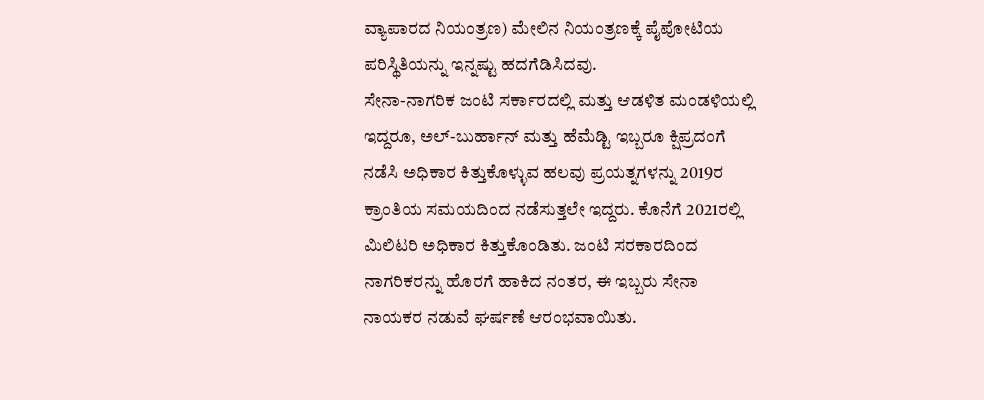ವ್ಯಾಪಾರದ ನಿಯಂತ್ರಣ) ಮೇಲಿನ ನಿಯಂತ್ರಣಕ್ಕೆ ಪೈಪೋಟಿಯ ಪರಿಸ್ಥಿತಿಯನ್ನು ಇನ್ನಷ್ಟು ಹದಗೆಡಿಸಿದವು.
ಸೇನಾ-ನಾಗರಿಕ ಜಂಟಿ ಸರ್ಕಾರದಲ್ಲಿ ಮತ್ತು ಆಡಳಿತ ಮಂಡಳಿಯಲ್ಲಿ ಇದ್ದರೂ, ಅಲ್-ಬುರ್ಹಾನ್ ಮತ್ತು ಹೆಮೆಡ್ಟಿ ಇಬ್ಬರೂ ಕ್ಷಿಪ್ರದಂಗೆ ನಡೆಸಿ ಅಧಿಕಾರ ಕಿತ್ತುಕೊಳ್ಳುವ ಹಲವು ಪ್ರಯತ್ನಗಳನ್ನು 2019ರ ಕ್ರಾಂತಿಯ ಸಮಯದಿಂದ ನಡೆಸುತ್ತಲೇ ಇದ್ದರು. ಕೊನೆಗೆ 2021ರಲ್ಲಿ ಮಿಲಿಟರಿ ಅಧಿಕಾರ ಕಿತ್ತುಕೊಂಡಿತು. ಜಂಟಿ ಸರಕಾರದಿಂದ ನಾಗರಿಕರನ್ನು ಹೊರಗೆ ಹಾಕಿದ ನಂತರ, ಈ ಇಬ್ಬರು ಸೇನಾ ನಾಯಕರ ನಡುವೆ ಘರ್ಷಣೆ ಆರಂಭವಾಯಿತು.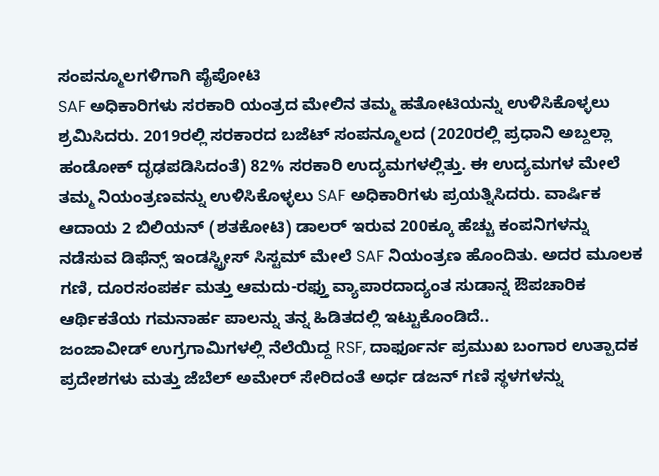ಸಂಪನ್ಮೂಲಗಳಿಗಾಗಿ ಪೈಪೋಟಿ
SAF ಅಧಿಕಾರಿಗಳು ಸರಕಾರಿ ಯಂತ್ರದ ಮೇಲಿನ ತಮ್ಮ ಹತೋಟಿಯನ್ನು ಉಳಿಸಿಕೊಳ್ಳಲು ಶ್ರಮಿಸಿದರು. 2019ರಲ್ಲಿ ಸರಕಾರದ ಬಜೆಟ್ ಸಂಪನ್ಮೂಲದ (2020ರಲ್ಲಿ ಪ್ರಧಾನಿ ಅಬ್ದಲ್ಲಾ ಹಂಡೋಕ್ ದೃಢಪಡಿಸಿದಂತೆ) 82% ಸರಕಾರಿ ಉದ್ಯಮಗಳಲ್ಲಿತ್ತು. ಈ ಉದ್ಯಮಗಳ ಮೇಲೆ ತಮ್ಮ ನಿಯಂತ್ರಣವನ್ನು ಉಳಿಸಿಕೊಳ್ಳಲು SAF ಅಧಿಕಾರಿಗಳು ಪ್ರಯತ್ನಿಸಿದರು. ವಾರ್ಷಿಕ ಆದಾಯ 2 ಬಿಲಿಯನ್ (ಶತಕೋಟಿ) ಡಾಲರ್ ಇರುವ 200ಕ್ಕೂ ಹೆಚ್ಚು ಕಂಪನಿಗಳನ್ನು ನಡೆಸುವ ಡಿಫೆನ್ಸ್ ಇಂಡಸ್ಟ್ರೀಸ್ ಸಿಸ್ಟಮ್ ಮೇಲೆ SAF ನಿಯಂತ್ರಣ ಹೊಂದಿತು. ಅದರ ಮೂಲಕ ಗಣಿ, ದೂರಸಂಪರ್ಕ ಮತ್ತು ಆಮದು-ರಫ್ತು ವ್ಯಾಪಾರದಾದ್ಯಂತ ಸುಡಾನ್ನ ಔಪಚಾರಿಕ ಆರ್ಥಿಕತೆಯ ಗಮನಾರ್ಹ ಪಾಲನ್ನು ತನ್ನ ಹಿಡಿತದಲ್ಲಿ ಇಟ್ಟುಕೊಂಡಿದೆ..
ಜಂಜಾವೀಡ್ ಉಗ್ರಗಾಮಿಗಳಲ್ಲಿ ನೆಲೆಯಿದ್ದ RSF, ದಾರ್ಫೂರ್ನ ಪ್ರಮುಖ ಬಂಗಾರ ಉತ್ಪಾದಕ ಪ್ರದೇಶಗಳು ಮತ್ತು ಜೆಬೆಲ್ ಅಮೇರ್ ಸೇರಿದಂತೆ ಅರ್ಧ ಡಜನ್ ಗಣಿ ಸ್ಥಳಗಳನ್ನು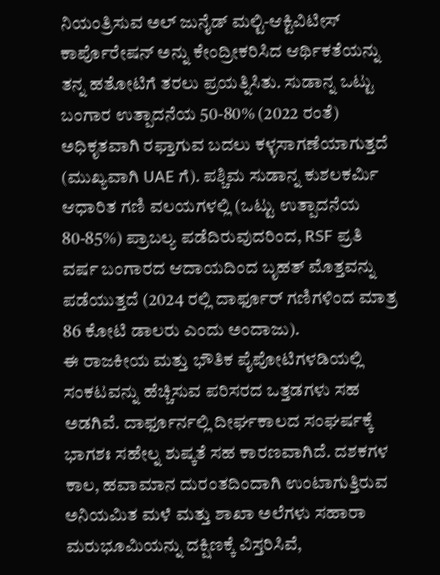ನಿಯಂತ್ರಿಸುವ ಅಲ್ ಜುನೈಡ್ ಮಲ್ಟಿ-ಆಕ್ಟಿವಿಟೀಸ್ ಕಾರ್ಪೊರೇಷನ್ ಅನ್ನು ಕೇಂದ್ರೀಕರಿಸಿದ ಆರ್ಥಿಕತೆಯನ್ನು ತನ್ನ ಹತೋಟಿಗೆ ತರಲು ಪ್ರಯತ್ನಿಸಿತು. ಸುಡಾನ್ನ ಒಟ್ಟು ಬಂಗಾರ ಉತ್ಪಾದನೆಯ 50-80% (2022 ರಂತೆ) ಅಧಿಕೃತವಾಗಿ ರಫ್ತಾಗುವ ಬದಲು ಕಳ್ಳಸಾಗಣೆಯಾಗುತ್ತದೆ (ಮುಖ್ಯವಾಗಿ UAE ಗೆ). ಪಶ್ಚಿಮ ಸುಡಾನ್ನ ಕುಶಲಕರ್ಮಿ ಆಧಾರಿತ ಗಣಿ ವಲಯಗಳಲ್ಲಿ (ಒಟ್ಟು ಉತ್ಪಾದನೆಯ 80-85%) ಪ್ರಾಬಲ್ಯ ಪಡೆದಿರುವುದರಿಂದ, RSF ಪ್ರತಿ ವರ್ಷ ಬಂಗಾರದ ಆದಾಯದಿಂದ ಬೃಹತ್ ಮೊತ್ತವನ್ನು ಪಡೆಯುತ್ತದೆ (2024 ರಲ್ಲಿ ದಾರ್ಫೂರ್ ಗಣಿಗಳಿಂದ ಮಾತ್ರ 86 ಕೋಟಿ ಡಾಲರು ಎಂದು ಅಂದಾಜು).
ಈ ರಾಜಕೀಯ ಮತ್ತು ಭೌತಿಕ ಪೈಪೋಟಿಗಳಡಿಯಲ್ಲಿ ಸಂಕಟವನ್ನು ಹೆಚ್ಚಿಸುವ ಪರಿಸರದ ಒತ್ತಡಗಳು ಸಹ ಅಡಗಿವೆ. ದಾರ್ಫೂರ್ನಲ್ಲಿ ದೀರ್ಘಕಾಲದ ಸಂಘರ್ಷಕ್ಕೆ ಭಾಗಶಃ ಸಹೇಲ್ನ ಶುಷ್ಕತೆ ಸಹ ಕಾರಣವಾಗಿದೆ. ದಶಕಗಳ ಕಾಲ, ಹವಾಮಾನ ದುರಂತದಿಂದಾಗಿ ಉಂಟಾಗುತ್ತಿರುವ ಅನಿಯಮಿತ ಮಳೆ ಮತ್ತು ಶಾಖಾ ಅಲೆಗಳು ಸಹಾರಾ ಮರುಭೂಮಿಯನ್ನು ದಕ್ಷಿಣಕ್ಕೆ ವಿಸ್ತರಿಸಿವೆ,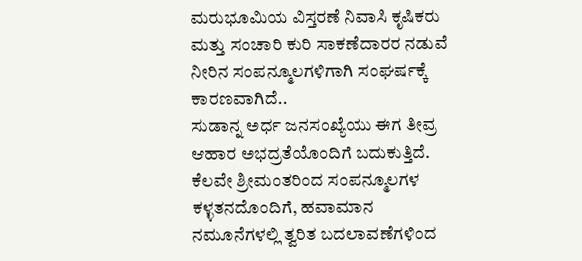ಮರುಭೂಮಿಯ ವಿಸ್ತರಣೆ ನಿವಾಸಿ ಕೃಷಿಕರು ಮತ್ತು ಸಂಚಾರಿ ಕುರಿ ಸಾಕಣೆದಾರರ ನಡುವೆ ನೀರಿನ ಸಂಪನ್ಮೂಲಗಳಿಗಾಗಿ ಸಂಘರ್ಷಕ್ಕೆ ಕಾರಣವಾಗಿದೆ..
ಸುಡಾನ್ನ ಅರ್ಧ ಜನಸಂಖ್ಯೆಯು ಈಗ ತೀವ್ರ ಆಹಾರ ಅಭದ್ರತೆಯೊಂದಿಗೆ ಬದುಕುತ್ತಿದೆ. ಕೆಲವೇ ಶ್ರೀಮಂತರಿಂದ ಸಂಪನ್ಮೂಲಗಳ ಕಳ್ಳತನದೊಂದಿಗೆ, ಹವಾಮಾನ ನಮೂನೆಗಳಲ್ಲಿ ತ್ವರಿತ ಬದಲಾವಣೆಗಳಿಂದ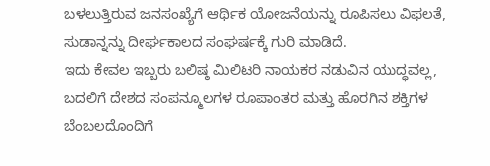ಬಳಲುತ್ತಿರುವ ಜನಸಂಖ್ಯೆಗೆ ಆರ್ಥಿಕ ಯೋಜನೆಯನ್ನು ರೂಪಿಸಲು ವಿಫಲತೆ, ಸುಡಾನ್ನನ್ನು ದೀರ್ಘಕಾಲದ ಸಂಘರ್ಷಕ್ಕೆ ಗುರಿ ಮಾಡಿದೆ.
ಇದು ಕೇವಲ ಇಬ್ಬರು ಬಲಿಷ್ಠ ಮಿಲಿಟರಿ ನಾಯಕರ ನಡುವಿನ ಯುದ್ಧವಲ್ಲ, ಬದಲಿಗೆ ದೇಶದ ಸಂಪನ್ಮೂಲಗಳ ರೂಪಾಂತರ ಮತ್ತು ಹೊರಗಿನ ಶಕ್ತಿಗಳ ಬೆಂಬಲದೊಂದಿಗೆ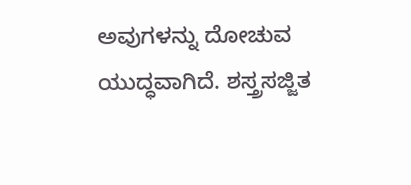ಅವುಗಳನ್ನು ದೋಚುವ ಯುದ್ಧವಾಗಿದೆ. ಶಸ್ತ್ರಸಜ್ಜಿತ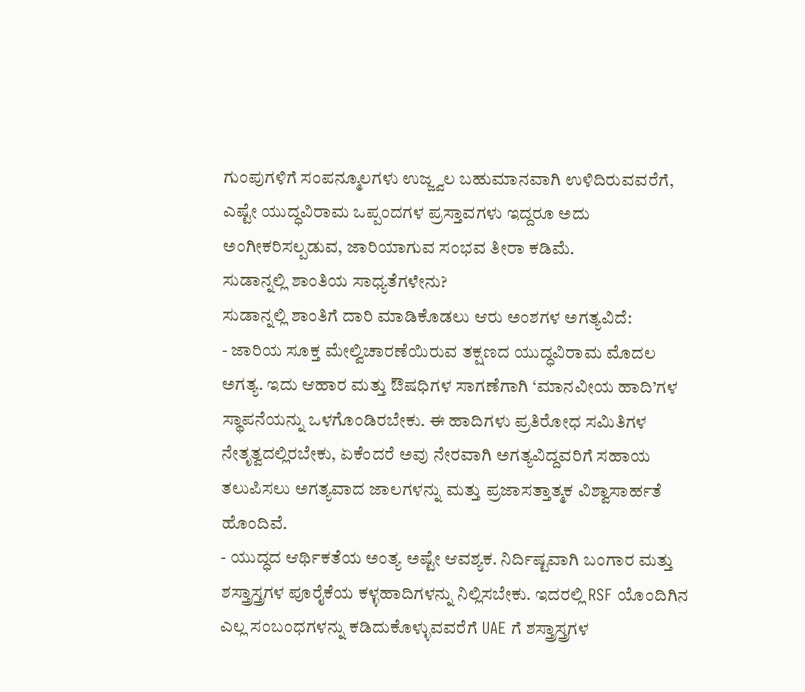ಗುಂಪುಗಳಿಗೆ ಸಂಪನ್ಮೂಲಗಳು ಉಜ್ಜ್ವಲ ಬಹುಮಾನವಾಗಿ ಉಳಿದಿರುವವರೆಗೆ, ಎಷ್ಟೇ ಯುದ್ಧವಿರಾಮ ಒಪ್ಪಂದಗಳ ಪ್ರಸ್ತಾವಗಳು ಇದ್ದರೂ ಅದು ಅಂಗೀಕರಿಸಲ್ಪಡುವ, ಜಾರಿಯಾಗುವ ಸಂಭವ ತೀರಾ ಕಡಿಮೆ.
ಸುಡಾನ್ನಲ್ಲಿ ಶಾಂತಿಯ ಸಾಧ್ಯತೆಗಳೇನು?
ಸುಡಾನ್ನಲ್ಲಿ ಶಾಂತಿಗೆ ದಾರಿ ಮಾಡಿಕೊಡಲು ಆರು ಅಂಶಗಳ ಅಗತ್ಯವಿದೆ:
- ಜಾರಿಯ ಸೂಕ್ತ ಮೇಲ್ವಿಚಾರಣೆಯಿರುವ ತಕ್ಷಣದ ಯುದ್ಧವಿರಾಮ ಮೊದಲ ಅಗತ್ಯ. ಇದು ಆಹಾರ ಮತ್ತು ಔಷಧಿಗಳ ಸಾಗಣೆಗಾಗಿ ‘ಮಾನವೀಯ ಹಾದಿ’ಗಳ ಸ್ಥಾಪನೆಯನ್ನು ಒಳಗೊಂಡಿರಬೇಕು. ಈ ಹಾದಿಗಳು ಪ್ರತಿರೋಧ ಸಮಿತಿಗಳ ನೇತೃತ್ವದಲ್ಲಿರಬೇಕು, ಏಕೆಂದರೆ ಅವು ನೇರವಾಗಿ ಅಗತ್ಯವಿದ್ದವರಿಗೆ ಸಹಾಯ ತಲುಪಿಸಲು ಅಗತ್ಯವಾದ ಜಾಲಗಳನ್ನು ಮತ್ತು ಪ್ರಜಾಸತ್ತಾತ್ಮಕ ವಿಶ್ವಾಸಾರ್ಹತೆ ಹೊಂದಿವೆ.
- ಯುದ್ಧದ ಆರ್ಥಿಕತೆಯ ಅಂತ್ಯ ಅಷ್ಟೇ ಆವಶ್ಯಕ. ನಿರ್ದಿಷ್ಟವಾಗಿ ಬಂಗಾರ ಮತ್ತು ಶಸ್ತ್ರಾಸ್ತ್ರಗಳ ಪೂರೈಕೆಯ ಕಳ್ಳಹಾದಿಗಳನ್ನು ನಿಲ್ಲಿಸಬೇಕು. ಇದರಲ್ಲಿ RSF ಯೊಂದಿಗಿನ ಎಲ್ಲ ಸಂಬಂಧಗಳನ್ನು ಕಡಿದುಕೊಳ್ಳುವವರೆಗೆ UAE ಗೆ ಶಸ್ತ್ರಾಸ್ತ್ರಗಳ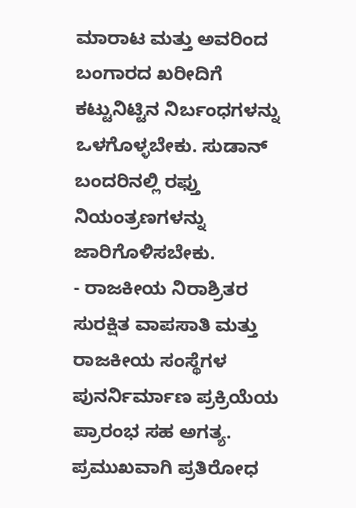ಮಾರಾಟ ಮತ್ತು ಅವರಿಂದ ಬಂಗಾರದ ಖರೀದಿಗೆ ಕಟ್ಟುನಿಟ್ಟಿನ ನಿರ್ಬಂಧಗಳನ್ನು ಒಳಗೊಳ್ಳಬೇಕು. ಸುಡಾನ್ ಬಂದರಿನಲ್ಲಿ ರಫ್ತು ನಿಯಂತ್ರಣಗಳನ್ನು ಜಾರಿಗೊಳಿಸಬೇಕು.
- ರಾಜಕೀಯ ನಿರಾಶ್ರಿತರ ಸುರಕ್ಷಿತ ವಾಪಸಾತಿ ಮತ್ತು ರಾಜಕೀಯ ಸಂಸ್ಥೆಗಳ ಪುನರ್ನಿರ್ಮಾಣ ಪ್ರಕ್ರಿಯೆಯ ಪ್ರಾರಂಭ ಸಹ ಅಗತ್ಯ. ಪ್ರಮುಖವಾಗಿ ಪ್ರತಿರೋಧ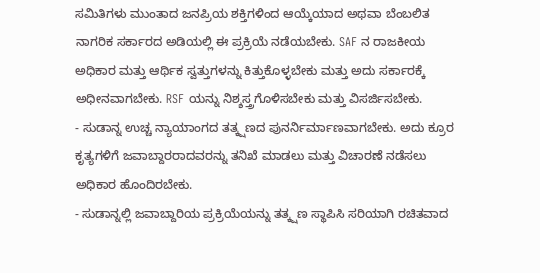ಸಮಿತಿಗಳು ಮುಂತಾದ ಜನಪ್ರಿಯ ಶಕ್ತಿಗಳಿಂದ ಆಯ್ಕೆಯಾದ ಅಥವಾ ಬೆಂಬಲಿತ ನಾಗರಿಕ ಸರ್ಕಾರದ ಅಡಿಯಲ್ಲಿ ಈ ಪ್ರಕ್ರಿಯೆ ನಡೆಯಬೇಕು. SAF ನ ರಾಜಕೀಯ ಅಧಿಕಾರ ಮತ್ತು ಆರ್ಥಿಕ ಸ್ವತ್ತುಗಳನ್ನು ಕಿತ್ತುಕೊಳ್ಳಬೇಕು ಮತ್ತು ಅದು ಸರ್ಕಾರಕ್ಕೆ ಅಧೀನವಾಗಬೇಕು. RSF ಯನ್ನು ನಿಶ್ಶಸ್ತ್ರಗೊಳಿಸಬೇಕು ಮತ್ತು ವಿಸರ್ಜಿಸಬೇಕು.
- ಸುಡಾನ್ನ ಉಚ್ಚ ನ್ಯಾಯಾಂಗದ ತತ್ಕ್ಷಣದ ಪುನರ್ನಿರ್ಮಾಣವಾಗಬೇಕು. ಅದು ಕ್ರೂರ ಕೃತ್ಯಗಳಿಗೆ ಜವಾಬ್ದಾರರಾದವರನ್ನು ತನಿಖೆ ಮಾಡಲು ಮತ್ತು ವಿಚಾರಣೆ ನಡೆಸಲು ಅಧಿಕಾರ ಹೊಂದಿರಬೇಕು.
- ಸುಡಾನ್ನಲ್ಲಿ ಜವಾಬ್ದಾರಿಯ ಪ್ರಕ್ರಿಯೆಯನ್ನು ತತ್ಕ್ಷಣ ಸ್ಥಾಪಿಸಿ ಸರಿಯಾಗಿ ರಚಿತವಾದ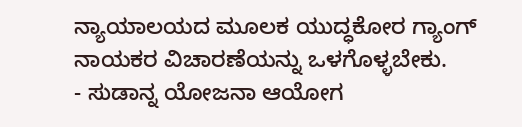ನ್ಯಾಯಾಲಯದ ಮೂಲಕ ಯುದ್ಧಕೋರ ಗ್ಯಾಂಗ್ ನಾಯಕರ ವಿಚಾರಣೆಯನ್ನು ಒಳಗೊಳ್ಳಬೇಕು.
- ಸುಡಾನ್ನ ಯೋಜನಾ ಆಯೋಗ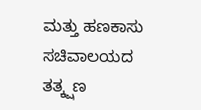ಮತ್ತು ಹಣಕಾಸು ಸಚಿವಾಲಯದ ತತ್ಕ್ಷಣ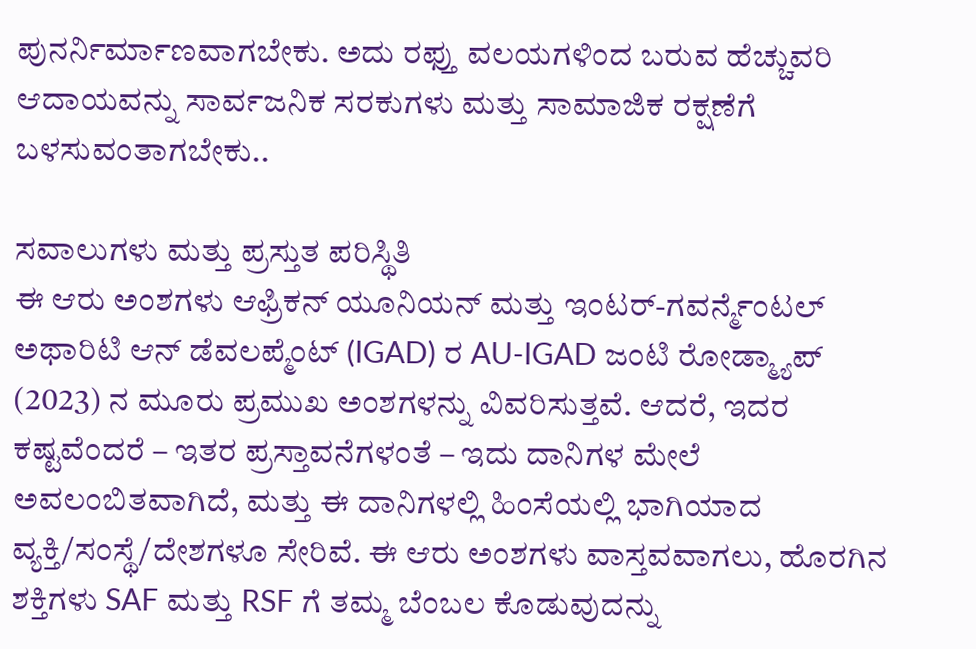ಪುನರ್ನಿರ್ಮಾಣವಾಗಬೇಕು. ಅದು ರಫ್ತು ವಲಯಗಳಿಂದ ಬರುವ ಹೆಚ್ಚುವರಿ ಆದಾಯವನ್ನು ಸಾರ್ವಜನಿಕ ಸರಕುಗಳು ಮತ್ತು ಸಾಮಾಜಿಕ ರಕ್ಷಣೆಗೆ ಬಳಸುವಂತಾಗಬೇಕು..

ಸವಾಲುಗಳು ಮತ್ತು ಪ್ರಸ್ತುತ ಪರಿಸ್ಥಿತಿ
ಈ ಆರು ಅಂಶಗಳು ಆಫ್ರಿಕನ್ ಯೂನಿಯನ್ ಮತ್ತು ಇಂಟರ್-ಗವರ್ನ್ಮೆಂಟಲ್ ಅಥಾರಿಟಿ ಆನ್ ಡೆವಲಪ್ಮೆಂಟ್ (IGAD) ರ AU-IGAD ಜಂಟಿ ರೋಡ್ಮ್ಯಾಪ್ (2023) ನ ಮೂರು ಪ್ರಮುಖ ಅಂಶಗಳನ್ನು ವಿವರಿಸುತ್ತವೆ. ಆದರೆ, ಇದರ ಕಷ್ಟವೆಂದರೆ – ಇತರ ಪ್ರಸ್ತಾವನೆಗಳಂತೆ – ಇದು ದಾನಿಗಳ ಮೇಲೆ ಅವಲಂಬಿತವಾಗಿದೆ, ಮತ್ತು ಈ ದಾನಿಗಳಲ್ಲಿ ಹಿಂಸೆಯಲ್ಲಿ ಭಾಗಿಯಾದ ವ್ಯಕ್ತಿ/ಸಂಸ್ಥೆ/ದೇಶಗಳೂ ಸೇರಿವೆ. ಈ ಆರು ಅಂಶಗಳು ವಾಸ್ತವವಾಗಲು, ಹೊರಗಿನ ಶಕ್ತಿಗಳು SAF ಮತ್ತು RSF ಗೆ ತಮ್ಮ ಬೆಂಬಲ ಕೊಡುವುದನ್ನು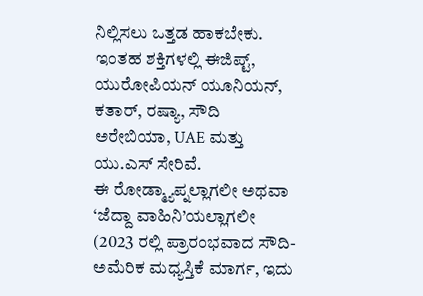ನಿಲ್ಲಿಸಲು ಒತ್ತಡ ಹಾಕಬೇಕು. ಇಂತಹ ಶಕ್ತಿಗಳಲ್ಲಿ ಈಜಿಪ್ಟ್, ಯುರೋಪಿಯನ್ ಯೂನಿಯನ್, ಕತಾರ್, ರಷ್ಯಾ, ಸೌದಿ ಅರೇಬಿಯಾ, UAE ಮತ್ತು ಯು.ಎಸ್ ಸೇರಿವೆ.
ಈ ರೋಡ್ಮ್ಯಾಪ್ನಲ್ಲಾಗಲೀ ಅಥವಾ ‘ಜೆದ್ದಾ ವಾಹಿನಿ’ಯಲ್ಲಾಗಲೀ (2023 ರಲ್ಲಿ ಪ್ರಾರಂಭವಾದ ಸೌದಿ-ಅಮೆರಿಕ ಮಧ್ಯಸ್ತಿಕೆ ಮಾರ್ಗ, ಇದು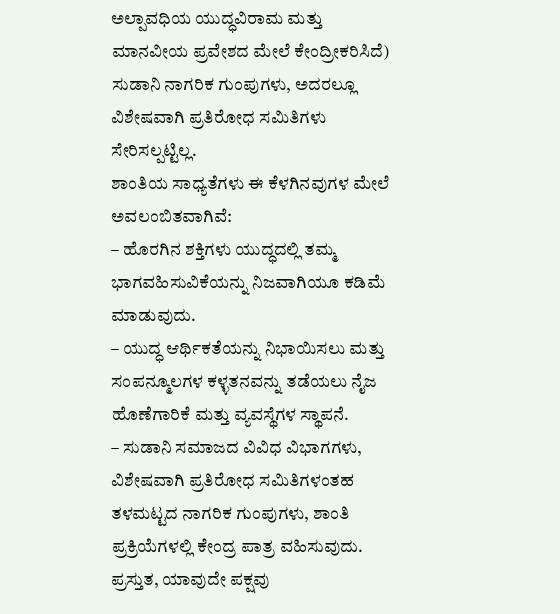ಅಲ್ಪಾವಧಿಯ ಯುದ್ಧವಿರಾಮ ಮತ್ತು ಮಾನವೀಯ ಪ್ರವೇಶದ ಮೇಲೆ ಕೇಂದ್ರೀಕರಿಸಿದೆ) ಸುಡಾನಿ ನಾಗರಿಕ ಗುಂಪುಗಳು, ಅದರಲ್ಲೂ ವಿಶೇಷವಾಗಿ ಪ್ರತಿರೋಧ ಸಮಿತಿಗಳು ಸೇರಿಸಲ್ಪಟ್ಟಿಲ್ಲ.
ಶಾಂತಿಯ ಸಾಧ್ಯತೆಗಳು ಈ ಕೆಳಗಿನವುಗಳ ಮೇಲೆ ಅವಲಂಬಿತವಾಗಿವೆ:
– ಹೊರಗಿನ ಶಕ್ತಿಗಳು ಯುದ್ಧದಲ್ಲಿ ತಮ್ಮ ಭಾಗವಹಿಸುವಿಕೆಯನ್ನು ನಿಜವಾಗಿಯೂ ಕಡಿಮೆ ಮಾಡುವುದು.
– ಯುದ್ಧ ಆರ್ಥಿಕತೆಯನ್ನು ನಿಭಾಯಿಸಲು ಮತ್ತು ಸಂಪನ್ಮೂಲಗಳ ಕಳ್ಳತನವನ್ನು ತಡೆಯಲು ನೈಜ ಹೊಣೆಗಾರಿಕೆ ಮತ್ತು ವ್ಯವಸ್ಥೆಗಳ ಸ್ಥಾಪನೆ.
– ಸುಡಾನಿ ಸಮಾಜದ ವಿವಿಧ ವಿಭಾಗಗಳು, ವಿಶೇಷವಾಗಿ ಪ್ರತಿರೋಧ ಸಮಿತಿಗಳಂತಹ ತಳಮಟ್ಟದ ನಾಗರಿಕ ಗುಂಪುಗಳು, ಶಾಂತಿ ಪ್ರಕ್ರಿಯೆಗಳಲ್ಲಿ ಕೇಂದ್ರ ಪಾತ್ರ ವಹಿಸುವುದು.
ಪ್ರಸ್ತುತ, ಯಾವುದೇ ಪಕ್ಷವು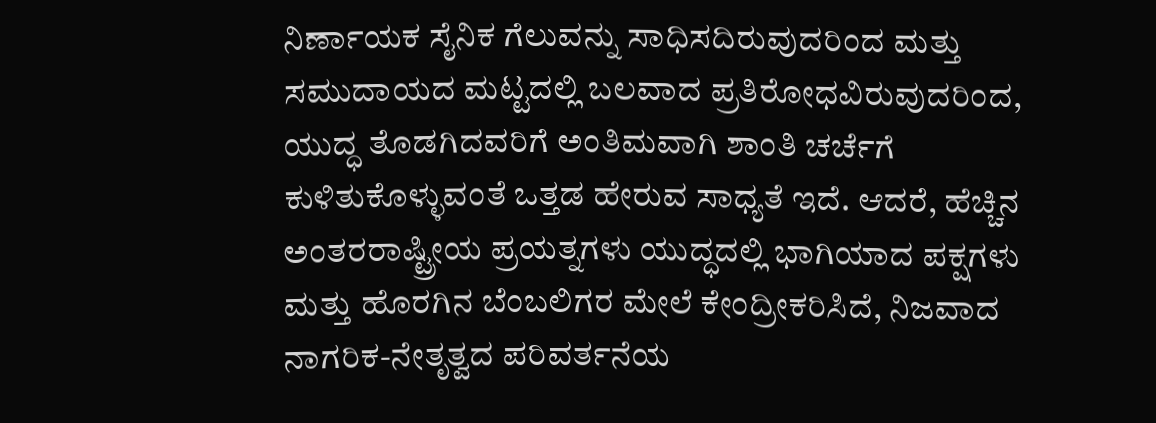ನಿರ್ಣಾಯಕ ಸೈನಿಕ ಗೆಲುವನ್ನು ಸಾಧಿಸದಿರುವುದರಿಂದ ಮತ್ತು ಸಮುದಾಯದ ಮಟ್ಟದಲ್ಲಿ ಬಲವಾದ ಪ್ರತಿರೋಧವಿರುವುದರಿಂದ, ಯುದ್ಧ ತೊಡಗಿದವರಿಗೆ ಅಂತಿಮವಾಗಿ ಶಾಂತಿ ಚರ್ಚೆಗೆ ಕುಳಿತುಕೊಳ್ಳುವಂತೆ ಒತ್ತಡ ಹೇರುವ ಸಾಧ್ಯತೆ ಇದೆ. ಆದರೆ, ಹೆಚ್ಚಿನ ಅಂತರರಾಷ್ಟ್ರೀಯ ಪ್ರಯತ್ನಗಳು ಯುದ್ಧದಲ್ಲಿ ಭಾಗಿಯಾದ ಪಕ್ಷಗಳು ಮತ್ತು ಹೊರಗಿನ ಬೆಂಬಲಿಗರ ಮೇಲೆ ಕೇಂದ್ರೀಕರಿಸಿದೆ, ನಿಜವಾದ ನಾಗರಿಕ-ನೇತೃತ್ವದ ಪರಿವರ್ತನೆಯ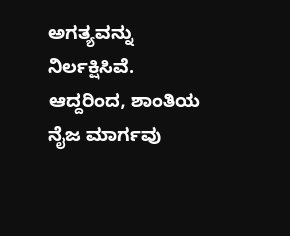ಅಗತ್ಯವನ್ನು ನಿರ್ಲಕ್ಷಿಸಿವೆ. ಆದ್ದರಿಂದ, ಶಾಂತಿಯ ನೈಜ ಮಾರ್ಗವು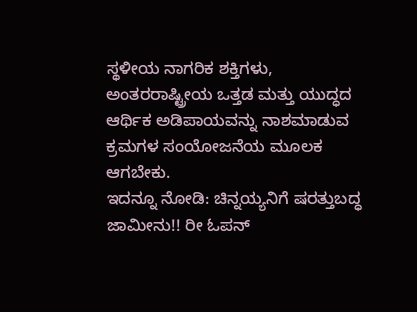ಸ್ಥಳೀಯ ನಾಗರಿಕ ಶಕ್ತಿಗಳು, ಅಂತರರಾಷ್ಟ್ರೀಯ ಒತ್ತಡ ಮತ್ತು ಯುದ್ಧದ ಆರ್ಥಿಕ ಅಡಿಪಾಯವನ್ನು ನಾಶಮಾಡುವ ಕ್ರಮಗಳ ಸಂಯೋಜನೆಯ ಮೂಲಕ ಆಗಬೇಕು.
ಇದನ್ನೂ ನೋಡಿ: ಚಿನ್ನಯ್ಯನಿಗೆ ಷರತ್ತುಬದ್ಧ ಜಾಮೀನು!! ರೀ ಓಪನ್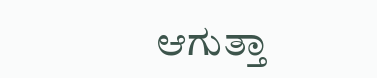ಆಗುತ್ತಾ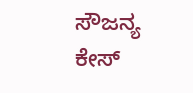ಸೌಜನ್ಯ ಕೇಸ್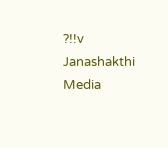?!!v Janashakthi Media